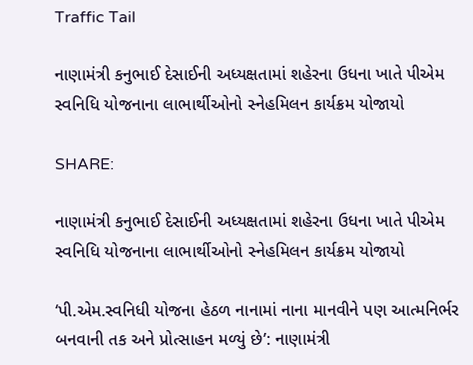Traffic Tail

નાણામંત્રી કનુભાઈ દેસાઈની અધ્યક્ષતામાં શહેરના ઉધના ખાતે પીએમ સ્વનિધિ યોજનાના લાભાર્થીઓનો સ્નેહમિલન કાર્યક્રમ યોજાયો

SHARE:

નાણામંત્રી કનુભાઈ દેસાઈની અધ્યક્ષતામાં શહેરના ઉધના ખાતે પીએમ સ્વનિધિ યોજનાના લાભાર્થીઓનો સ્નેહમિલન કાર્યક્રમ યોજાયો

‘પી.એમ.સ્વનિધી યોજના હેઠળ નાનામાં નાના માનવીને પણ આત્મનિર્ભર બનવાની તક અને પ્રોત્સાહન મળ્યું છે’: નાણામંત્રી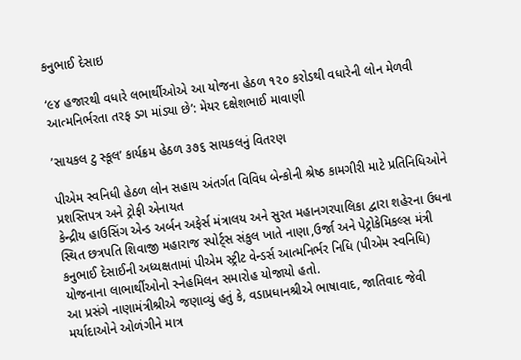કનુભાઈ દેસાઇ

‘૯૪ હજારથી વધારે લભાર્થીઓએ આ યોજના હેઠળ ૧૨૦ કરોડથી વધારેની લોન મેળવી આત્મનિર્ભરતા તરફ ડગ માંડ્યા છે’: મેયર દક્ષેશભાઈ માવાણી

’સાયકલ ટુ સ્કૂલ’ કાર્યક્રમ હેઠળ ૩૭૬ સાયકલનું વિતરણ

પીએમ સ્વનિધી હેઠળ લોન સહાય અંતર્ગત વિવિધ બેન્કોની શ્રેષ્ઠ કામગીરી માટે પ્રતિનિધિઓને પ્રશસ્તિપત્ર અને ટ્રોફી એનાયત
કેન્દ્રીય હાઉસિંગ એન્ડ અર્બન અફેર્સ મંત્રાલય અને સુરત મહાનગરપાલિકા દ્વારા શહેરના ઉધના સ્થિત છત્રપતિ શિવાજી મહારાજ સ્પોર્ટ્સ સંકુલ ખાતે નાણા,ઉર્જા અને પેટ્રોકેમિકલ્સ મંત્રી કનુભાઈ દેસાઈની અધ્યક્ષતામાં પીએમ સ્ટ્રીટ વેન્ડર્સ આત્મનિર્ભર નિધિ (પીએમ સ્વનિધિ) યોજનાના લાભાર્થીઓનો સ્નેહમિલન સમારોહ યોજાયો હતો.
આ પ્રસંગે નાણામંત્રીશ્રીએ જણાવ્યું હતું કે, વડાપ્રધાનશ્રીએ ભાષાવાદ, જાતિવાદ જેવી મર્યાદાઓને ઓળંગીને માત્ર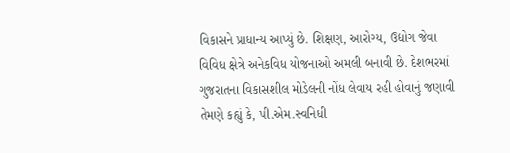વિકાસને પ્રાધાન્ય આપ્યું છે. શિક્ષણ, આરોગ્ય, ઉદ્યોગ જેવા વિવિધ ક્ષેત્રે અનેકવિધ યોજનાઓ અમલી બનાવી છે. દેશભરમાં ગુજરાતના વિકાસશીલ મોડેલની નોંધ લેવાય રહી હોવાનું જણાવી તેમણે કહ્યું કે, પી.એમ.સ્વનિધી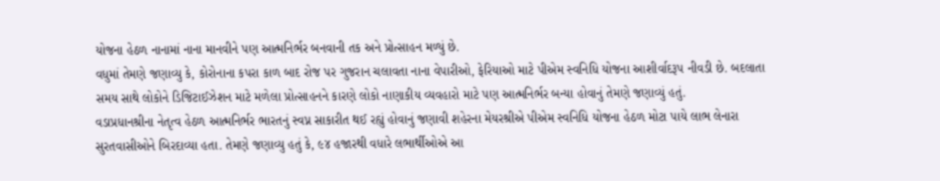યોજના હેઠળ નાનામાં નાના માનવીને પણ આત્મનિર્ભર બનવાની તક અને પ્રોત્સાહન મળ્યું છે.
વધુમાં તેમણે જણાવ્યુ કે, કોરોનાના કપરા કાળ બાદ રોજ પર ગુજરાન ચલાવતા નાના વેપારીઓ, ફેરિયાઓ માટે પીએમ સ્વનિધિ યોજના આશીર્વાદરૂપ નીવડી છે. બદલાતા સમય સાથે લોકોને ડિજિટાઈઝેશન માટે મળેલા પ્રોત્સાહનને કારણે લોકો નાણાકીય વ્યવહારો માટે પણ આત્મનિર્ભર બન્યા હોવાનું તેમણે જણાવ્યું હતું.
વડાપ્રધાનશ્રીના નેતૃત્વ હેઠળ આત્મનિર્ભર ભારતનું સ્વપ્ન સાકારીત થઈ રહ્યું હોવાનું જણાવી શહેરના મેયરશ્રીએ પીએમ સ્વનિધિ યોજના હેઠળ મોટા પાયે લાભ લેનારા સુરતવાસીઓને બિરદાવ્યા હતા. તેમણે જણાવ્યુ હતું કે, ૯૪ હજારથી વધારે લભાર્થીઓએ આ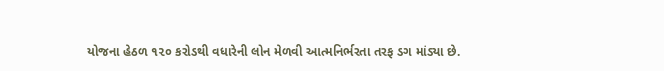યોજના હેઠળ ૧૨૦ કરોડથી વધારેની લોન મેળવી આત્મનિર્ભરતા તરફ ડગ માંડ્યા છે.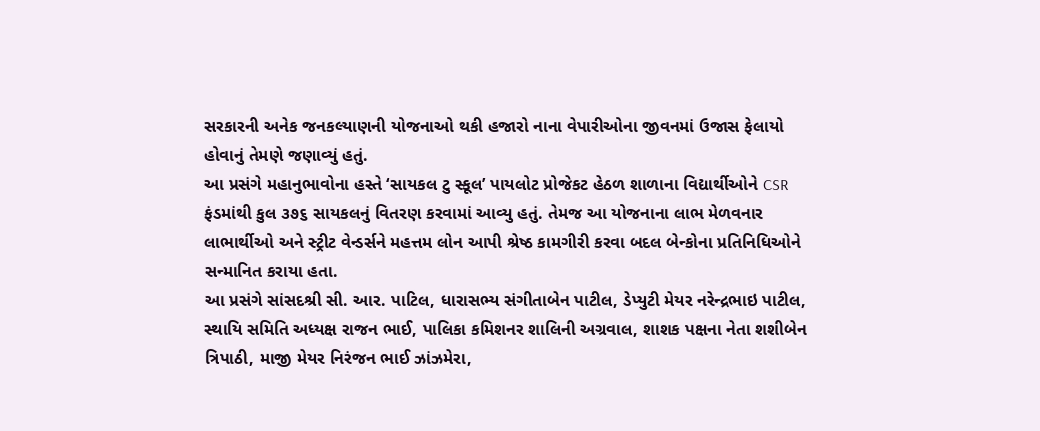સરકારની અનેક જનકલ્યાણની યોજનાઓ થકી હજારો નાના વેપારીઓના જીવનમાં ઉજાસ ફેલાયો હોવાનું તેમણે જણાવ્યું હતું.
આ પ્રસંગે મહાનુભાવોના હસ્તે ‘સાયકલ ટુ સ્કૂલ’ પાયલોટ પ્રોજેકટ હેઠળ શાળાના વિદ્યાર્થીઓને CSR ફંડમાંથી કુલ ૩૭૬ સાયકલનું વિતરણ કરવામાં આવ્યુ હતું. તેમજ આ યોજનાના લાભ મેળવનાર લાભાર્થીઓ અને સ્ટ્રીટ વેન્ડર્સને મહત્તમ લોન આપી શ્રેષ્ઠ કામગીરી કરવા બદલ બેન્કોના પ્રતિનિધિઓને સન્માનિત કરાયા હતા.
આ પ્રસંગે સાંસદશ્રી સી. આર. પાટિલ, ધારાસભ્ય સંગીતાબેન પાટીલ, ડેપ્યુટી મેયર નરેન્દ્રભાઇ પાટીલ, સ્થાયિ સમિતિ અધ્યક્ષ રાજન ભાઈ, પાલિકા કમિશનર શાલિની અગ્રવાલ, શાશક પક્ષના નેતા શશીબેન ત્રિપાઠી, માજી મેયર નિરંજન ભાઈ ઝાંઝમેરા,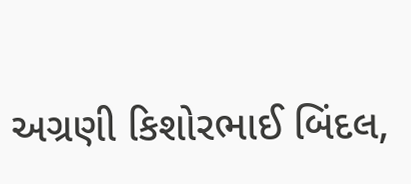અગ્રણી કિશોરભાઈ બિંદલ,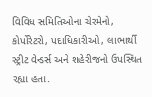વિવિધ સમિતિઓના ચેરમેનો, કોર્પોરેટરો, પદાધિકારીઓ, લાભાર્થી સ્ટ્રીટ વેન્ડર્સ અને શહેરીજનો ઉપસ્થિત રહ્યા હતા.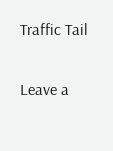Traffic Tail

Leave a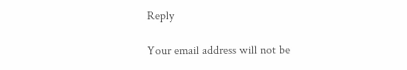Reply

Your email address will not be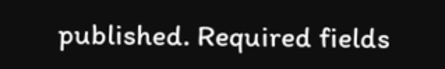published. Required fields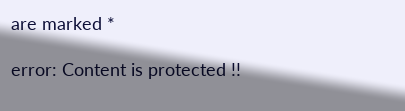are marked *

error: Content is protected !!